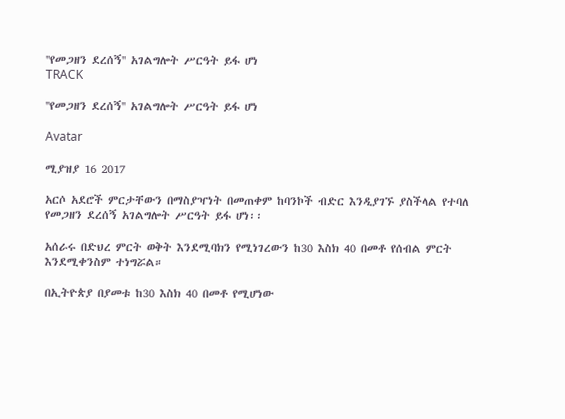''የመጋዘን ደረሰኝ'' አገልግሎት ሥርዓት ይፋ ሆነ
TRACK

''የመጋዘን ደረሰኝ'' አገልግሎት ሥርዓት ይፋ ሆነ

Avatar

ሚያዝያ 16 2017

አርሶ አደሮች ምርታቸውን በማስያዣነት በመጠቀም ከባንኮች ብድር እንዲያገኙ ያስችላል የተባለ የመጋዘን ደረሰኝ አገልግሎት ሥርዓት ይፋ ሆነ፡፡

አሰራሩ በድህረ ምርት ወቅት እንደሚባክን የሚነገረውን ከ30 እስክ 40 በመቶ የሰብል ምርት እንደሚቀንስም ተነግሯል።

በኢትዮጵያ በያመቱ ከ30 እስክ 40 በመቶ የሚሆነው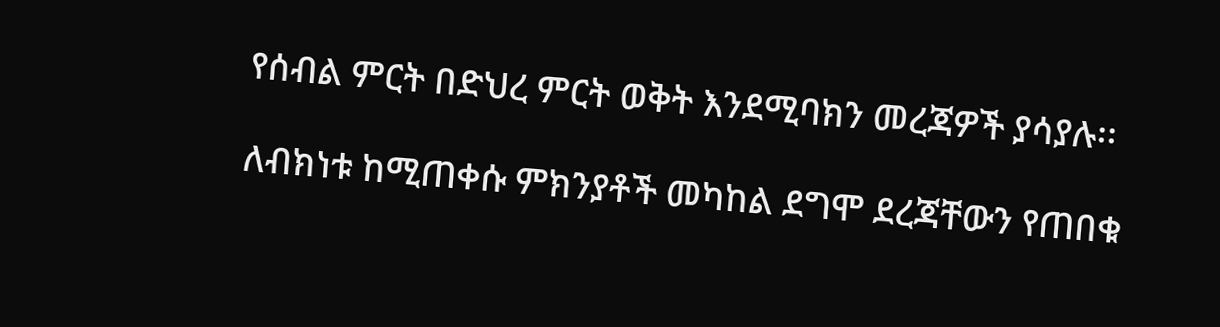የሰብል ምርት በድህረ ምርት ወቅት እንደሚባክን መረጃዎች ያሳያሉ፡፡

ለብክነቱ ከሚጠቀሱ ምክንያቶች መካከል ደግሞ ደረጃቸውን የጠበቁ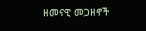ዘመናዊ መጋዘኖች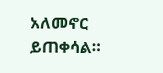አለመኖር ይጠቀሳል።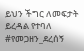ይህን ችግር ለመፍታት ይረዳል የተባለ #የመጋዘን_ደረሰኝ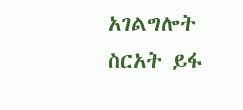አገልግሎት ስርአት ይፋ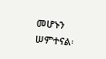መሆኑን ሠምተናል፡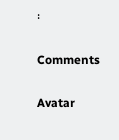፡

Comments

Avatar